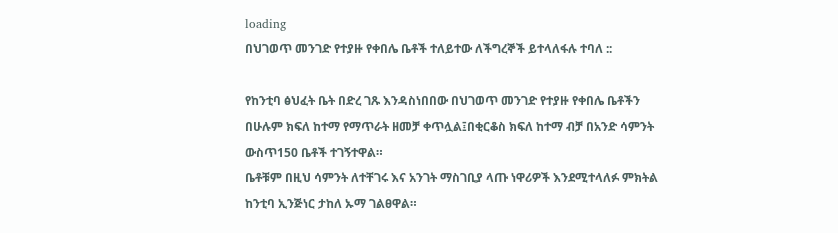loading
በህገወጥ መንገድ የተያዙ የቀበሌ ቤቶች ተለይተው ለችግረኞች ይተላለፋሉ ተባለ ::

የከንቲባ ፅህፈት ቤት በድረ ገጹ እንዳስነበበው በህገወጥ መንገድ የተያዙ የቀበሌ ቤቶችን በሁሉም ክፍለ ከተማ የማጥራት ዘመቻ ቀጥሏል፤በቂርቆስ ክፍለ ከተማ ብቻ በአንድ ሳምንት ውስጥ150 ቤቶች ተገኝተዋል።
ቤቶቹም በዚህ ሳምንት ለተቸገሩ እና አንገት ማስገቢያ ላጡ ነዋሪዎች እንደሚተላለፉ ምክትል ከንቲባ ኢንጅነር ታከለ ኡማ ገልፀዋል።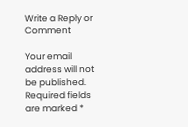Write a Reply or Comment

Your email address will not be published. Required fields are marked *